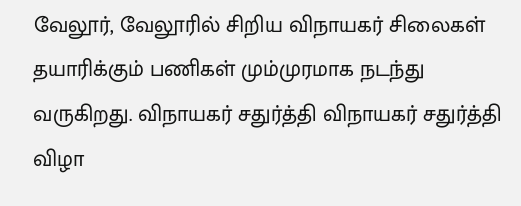வேலூர், வேலூரில் சிறிய விநாயகர் சிலைகள் தயாரிக்கும் பணிகள் மும்முரமாக நடந்து வருகிறது. விநாயகர் சதுர்த்தி விநாயகர் சதுர்த்தி விழா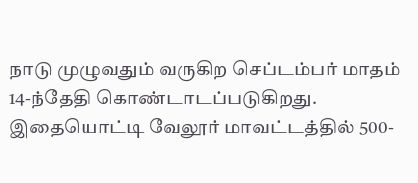நாடு முழுவதும் வருகிற செப்டம்பர் மாதம் 14-ந்தேதி கொண்டாடப்படுகிறது. இதையொட்டி வேலூர் மாவட்டத்தில் 500-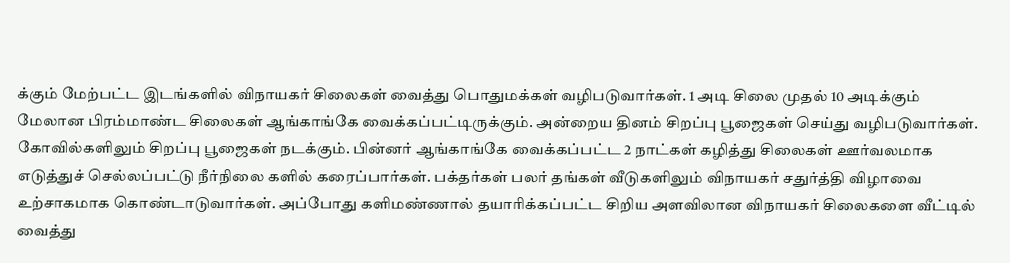க்கும் மேற்பட்ட இடங்களில் விநாயகர் சிலைகள் வைத்து பொதுமக்கள் வழிபடுவார்கள். 1 அடி சிலை முதல் 10 அடிக்கும் மேலான பிரம்மாண்ட சிலைகள் ஆங்காங்கே வைக்கப்பட்டிருக்கும். அன்றைய தினம் சிறப்பு பூஜைகள் செய்து வழிபடுவார்கள். கோவில்களிலும் சிறப்பு பூஜைகள் நடக்கும். பின்னர் ஆங்காங்கே வைக்கப்பட்ட 2 நாட்கள் கழித்து சிலைகள் ஊர்வலமாக எடுத்துச் செல்லப்பட்டு நீர்நிலை களில் கரைப்பார்கள். பக்தர்கள் பலர் தங்கள் வீடுகளிலும் விநாயகர் சதுர்த்தி விழாவை உற்சாகமாக கொண்டாடுவார்கள். அப்போது களிமண்ணால் தயாரிக்கப்பட்ட சிறிய அளவிலான விநாயகர் சிலைகளை வீட்டில் வைத்து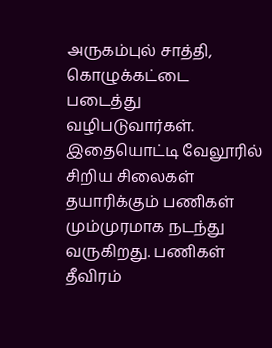அருகம்புல் சாத்தி, கொழுக்கட்டை படைத்து வழிபடுவார்கள். இதையொட்டி வேலூரில் சிறிய சிலைகள் தயாரிக்கும் பணிகள் மும்முரமாக நடந்து வருகிறது. பணிகள் தீவிரம்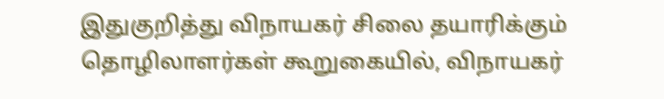இதுகுறித்து விநாயகர் சிலை தயாரிக்கும் தொழிலாளர்கள் கூறுகையில், விநாயகர்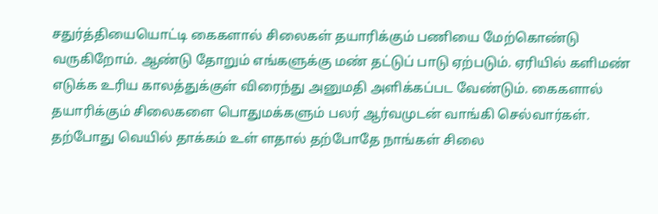சதுர்த்தியையொட்டி கைகளால் சிலைகள் தயாரிக்கும் பணியை மேற்கொண்டு வருகிறோம். ஆண்டு தோறும் எங்களுக்கு மண் தட்டுப் பாடு ஏற்படும். ஏரியில் களிமண் எடுக்க உரிய காலத்துக்குள் விரைந்து அனுமதி அளிக்கப்பட வேண்டும். கைகளால் தயாரிக்கும் சிலைகளை பொதுமக்களும் பலர் ஆர்வமுடன் வாங்கி செல்வார்கள். தற்போது வெயில் தாக்கம் உள் ளதால் தற்போதே நாங்கள் சிலை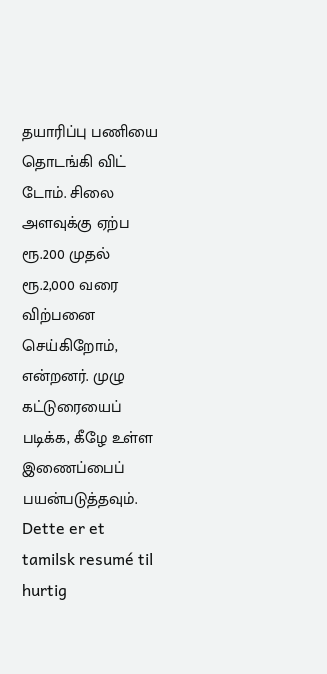தயாரிப்பு பணியை தொடங்கி விட் டோம். சிலை அளவுக்கு ஏற்ப ரூ.200 முதல் ரூ.2,000 வரை விற்பனை செய்கிறோம், என்றனர். முழு கட்டுரையைப் படிக்க, கீழே உள்ள இணைப்பைப் பயன்படுத்தவும்.
Dette er et tamilsk resumé til hurtig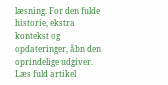læsning. For den fulde historie, ekstra kontekst og opdateringer, åbn den oprindelige udgiver.
Læs fuld artikel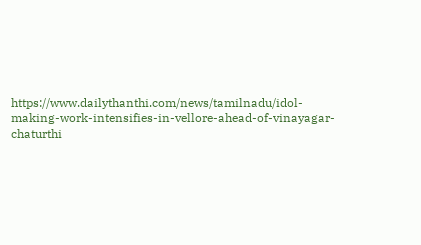https://www.dailythanthi.com/news/tamilnadu/idol-making-work-intensifies-in-vellore-ahead-of-vinayagar-chaturthi